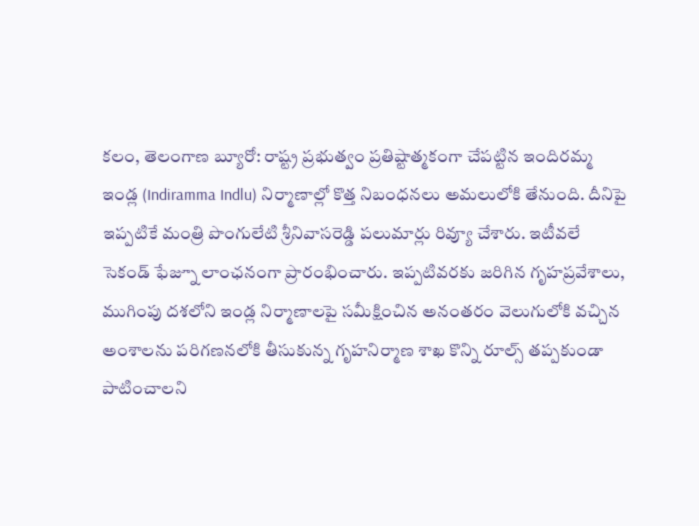కలం, తెలంగాణ బ్యూరో: రాష్ట్ర ప్రభుత్వం ప్రతిష్టాత్మకంగా చేపట్టిన ఇందిరమ్మ ఇండ్ల (Indiramma Indlu) నిర్మాణాల్లో కొత్త నిబంధనలు అమలులోకి తేనుంది. దీనిపై ఇప్పటికే మంత్రి పొంగులేటి శ్రీనివాసరెడ్డి పలుమార్లు రివ్యూ చేశారు. ఇటీవలే సెకండ్ ఫేజ్నూ లాంఛనంగా ప్రారంభించారు. ఇప్పటివరకు జరిగిన గృహప్రవేశాలు, ముగింపు దశలోని ఇండ్ల నిర్మాణాలపై సమీక్షించిన అనంతరం వెలుగులోకి వచ్చిన అంశాలను పరిగణనలోకి తీసుకున్న గృహనిర్మాణ శాఖ కొన్ని రూల్స్ తప్పకుండా పాటించాలని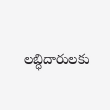లబ్ధిదారులకు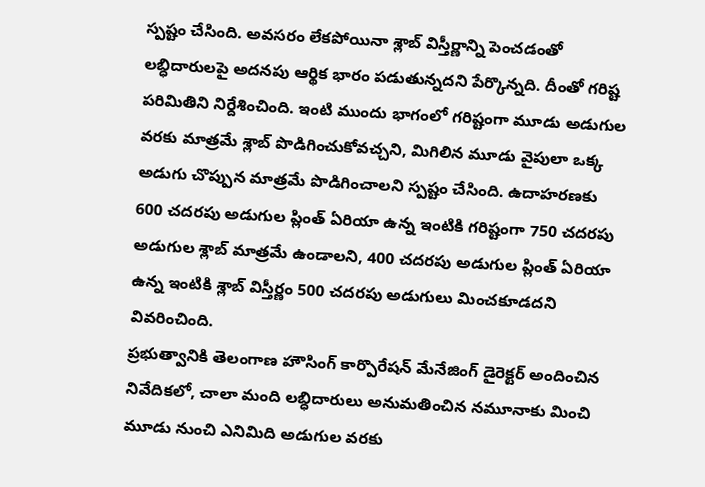స్పష్టం చేసింది. అవసరం లేకపోయినా శ్లాబ్ విస్తీర్ణాన్ని పెంచడంతో లబ్ధిదారులపై అదనపు ఆర్థిక భారం పడుతున్నదని పేర్కొన్నది. దీంతో గరిష్ట పరిమితిని నిర్దేశించింది. ఇంటి ముందు భాగంలో గరిష్టంగా మూడు అడుగుల వరకు మాత్రమే శ్లాబ్ పొడిగించుకోవచ్చని, మిగిలిన మూడు వైపులా ఒక్క అడుగు చొప్పున మాత్రమే పొడిగించాలని స్పష్టం చేసింది. ఉదాహరణకు 600 చదరపు అడుగుల ప్లింత్ ఏరియా ఉన్న ఇంటికి గరిష్టంగా 750 చదరపు అడుగుల శ్లాబ్ మాత్రమే ఉండాలని, 400 చదరపు అడుగుల ప్లింత్ ఏరియా ఉన్న ఇంటికి శ్లాబ్ విస్తీర్ణం 500 చదరపు అడుగులు మించకూడదని వివరించింది.
ప్రభుత్వానికి తెలంగాణ హౌసింగ్ కార్పొరేషన్ మేనేజింగ్ డైరెక్టర్ అందించిన నివేదికలో, చాలా మంది లబ్ధిదారులు అనుమతించిన నమూనాకు మించి మూడు నుంచి ఎనిమిది అడుగుల వరకు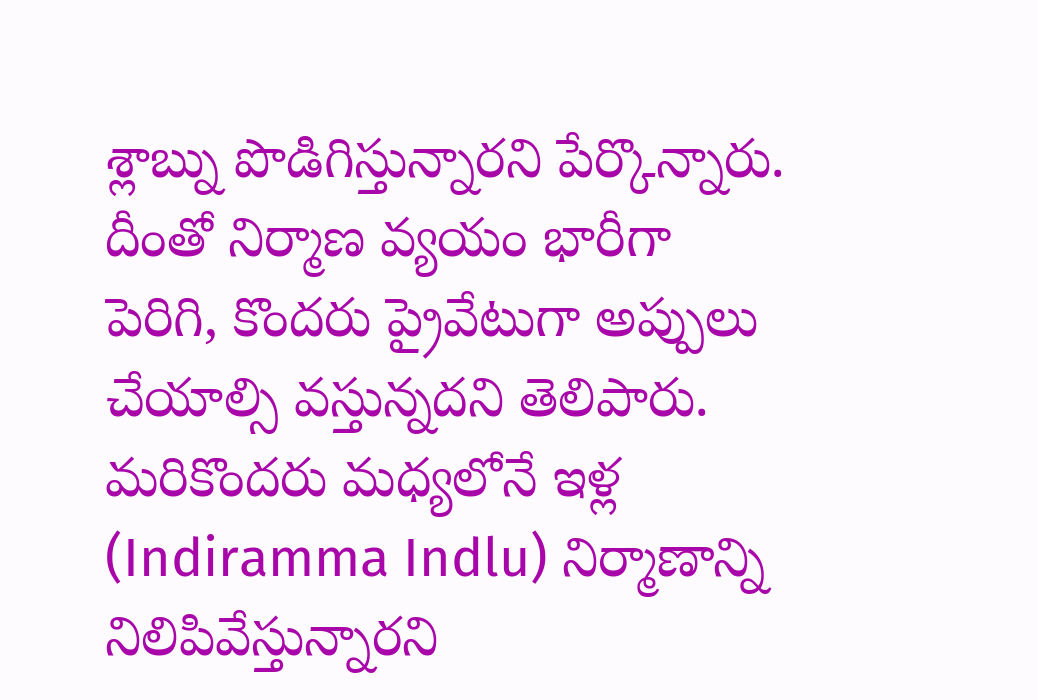శ్లాబ్ను పొడిగిస్తున్నారని పేర్కొన్నారు. దీంతో నిర్మాణ వ్యయం భారీగా పెరిగి, కొందరు ప్రైవేటుగా అప్పులు చేయాల్సి వస్తున్నదని తెలిపారు. మరికొందరు మధ్యలోనే ఇళ్ల (Indiramma Indlu) నిర్మాణాన్ని నిలిపివేస్తున్నారని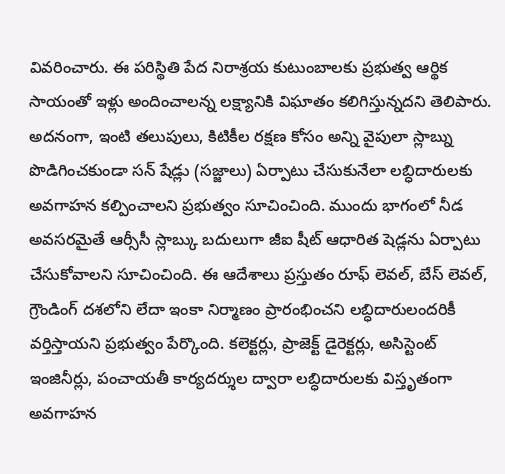వివరించారు. ఈ పరిస్థితి పేద నిరాశ్రయ కుటుంబాలకు ప్రభుత్వ ఆర్థిక సాయంతో ఇళ్లు అందించాలన్న లక్ష్యానికి విఘాతం కలిగిస్తున్నదని తెలిపారు. అదనంగా, ఇంటి తలుపులు, కిటికీల రక్షణ కోసం అన్ని వైపులా స్లాబ్ను పొడిగించకుండా సన్ షేడ్లు (సజ్జాలు) ఏర్పాటు చేసుకునేలా లబ్ధిదారులకు అవగాహన కల్పించాలని ప్రభుత్వం సూచించింది. ముందు భాగంలో నీడ అవసరమైతే ఆర్సీసీ స్లాబ్కు బదులుగా జీఐ షీట్ ఆధారిత షెడ్లను ఏర్పాటు చేసుకోవాలని సూచించింది. ఈ ఆదేశాలు ప్రస్తుతం రూఫ్ లెవల్, బేస్ లెవల్, గ్రౌండింగ్ దశలోని లేదా ఇంకా నిర్మాణం ప్రారంభించని లబ్ధిదారులందరికీ వర్తిస్తాయని ప్రభుత్వం పేర్కొంది. కలెక్టర్లు, ప్రాజెక్ట్ డైరెక్టర్లు, అసిస్టెంట్ ఇంజినీర్లు, పంచాయతీ కార్యదర్శుల ద్వారా లబ్ధిదారులకు విస్తృతంగా అవగాహన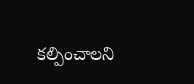కల్పించాలని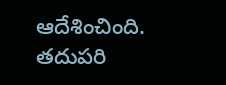ఆదేశించింది. తదుపరి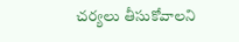చర్యలు తీసుకోవాలని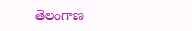తెలంగాణ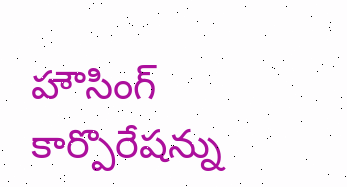హౌసింగ్ కార్పొరేషన్ను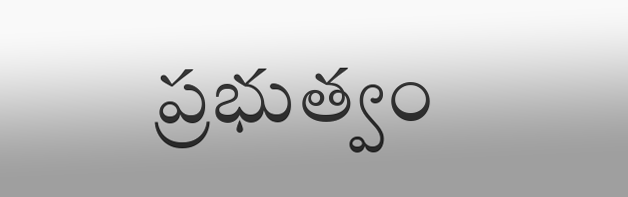ప్రభుత్వం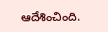ఆదేశించింది.